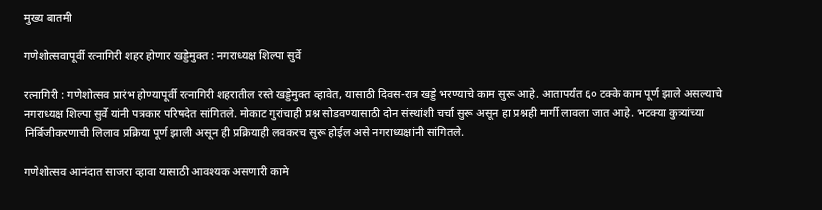मुख्य बातमी

गणेशोत्सवापूर्वी रत्नागिरी शहर होणार खड्डेमुक्त : नगराध्यक्ष शिल्पा सुर्वे

रत्नागिरी : गणेशोत्सव प्रारंभ होण्यापूर्वी रत्नागिरी शहरातील रस्ते खड्डेमुक्त व्हावेत, यासाठी दिवस-रात्र खड्डे भरण्याचे काम सुरू आहे. आतापर्यंत ६० टक्के काम पूर्ण झाले असल्याचे नगराध्यक्ष शिल्पा सुर्वे यांनी पत्रकार परिषदेत सांगितले. मोकाट गुरांचाही प्रश्न सोडवण्यासाठी दोन संस्थांशी चर्चा सुरू असून हा प्रश्नही मार्गी लावला जात आहे. भटक्या कुत्र्यांच्या निर्बिजीकरणाची लिलाव प्रक्रिया पूर्ण झाली असून ही प्रक्रियाही लवकरच सुरू होईल असे नगराध्यक्षांनी सांगितले.

गणेशोत्सव आनंदात साजरा व्हावा यासाठी आवश्यक असणारी कामे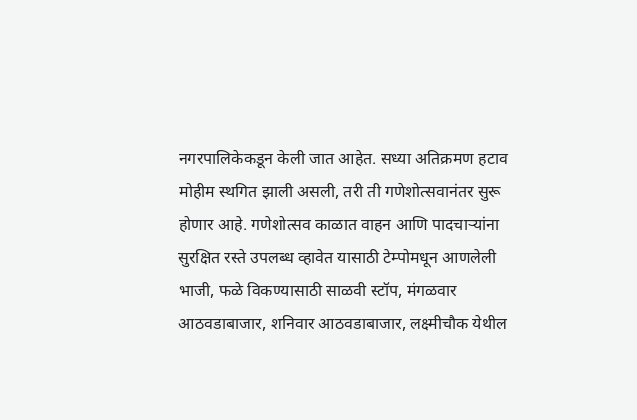नगरपालिकेकडून केली जात आहेत. सध्या अतिक्रमण हटाव मोहीम स्थगित झाली असली, तरी ती गणेशोत्सवानंतर सुरू होणार आहे. गणेशोत्सव काळात वाहन आणि पादचाऱ्यांना सुरक्षित रस्ते उपलब्ध व्हावेत यासाठी टेम्पोमधून आणलेली भाजी, फळे विकण्यासाठी साळवी स्टॉप, मंगळवार आठवडाबाजार, शनिवार आठवडाबाजार, लक्ष्मीचौक येथील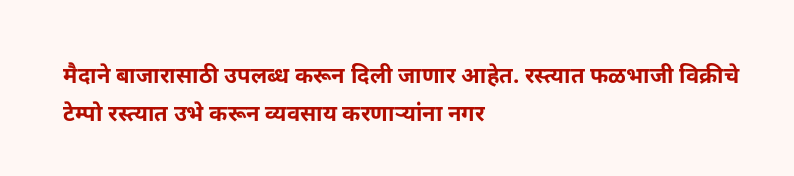मैदाने बाजारासाठी उपलब्ध करून दिली जाणार आहेत. रस्त्यात फळभाजी विक्रीचे टेम्पो रस्त्यात उभे करून व्यवसाय करणाऱ्यांना नगर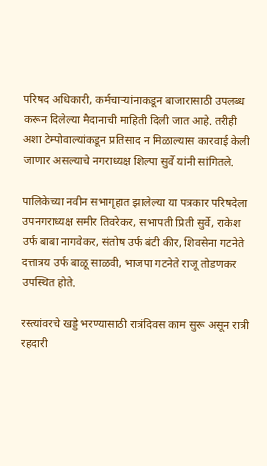परिषद अधिकारी, कर्मचाऱ्यांनाकडून बाजारासाठी उपलब्ध करून दिलेल्या मैदानाची माहिती दिली जात आहे. तरीही अशा टेम्पोवाल्यांकडून प्रतिसाद न मिळाल्यास कारवाई केली जाणार असल्याचे नगराध्यक्ष शिल्पा सुर्वे यांनी सांगितले.

पालिकेच्या नवीन सभागृहात झालेल्या या पत्रकार परिषदेला उपनगराध्यक्ष समीर तिवरेकर, सभापती प्रिती सुर्वे, राकेश उर्फ बाबा नागवेकर, संतोष उर्फ बंटी कीर, शिवसेना गटनेते दत्तात्रय उर्फ बाळू साळवी, भाजपा गटनेते राजू तोडणकर उपस्थित होते.

रस्त्यांवरचे खड्डे भरण्यासाठी रात्रंदिवस काम सुरू असून रात्री रहदारी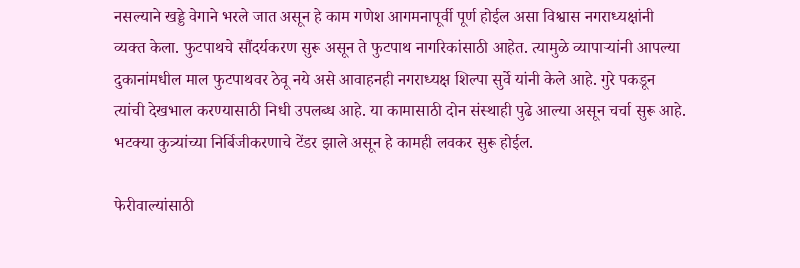नसल्याने खड्डे वेगाने भरले जात असून हे काम गणेश आगमनापूर्वी पूर्ण होईल असा विश्वास नगराध्यक्षांनी व्यक्त केला. फुटपाथचे सौंदर्यकरण सुरू असून ते फुटपाथ नागरिकांसाठी आहेत. त्यामुळे व्यापाऱ्यांनी आपल्या दुकानांमधील माल फुटपाथवर ठेवू नये असे आवाहनही नगराध्यक्ष शिल्पा सुर्वे यांनी केले आहे. गुरे पकडून त्यांची देखभाल करण्यासाठी निधी उपलब्ध आहे. या कामासाठी दोन संस्थाही पुढे आल्या असून चर्चा सुरू आहे. भटक्या कुत्र्यांच्या निर्बिजीकरणाचे टेंडर झाले असून हे कामही लवकर सुरू होईल.

फेरीवाल्यांसाठी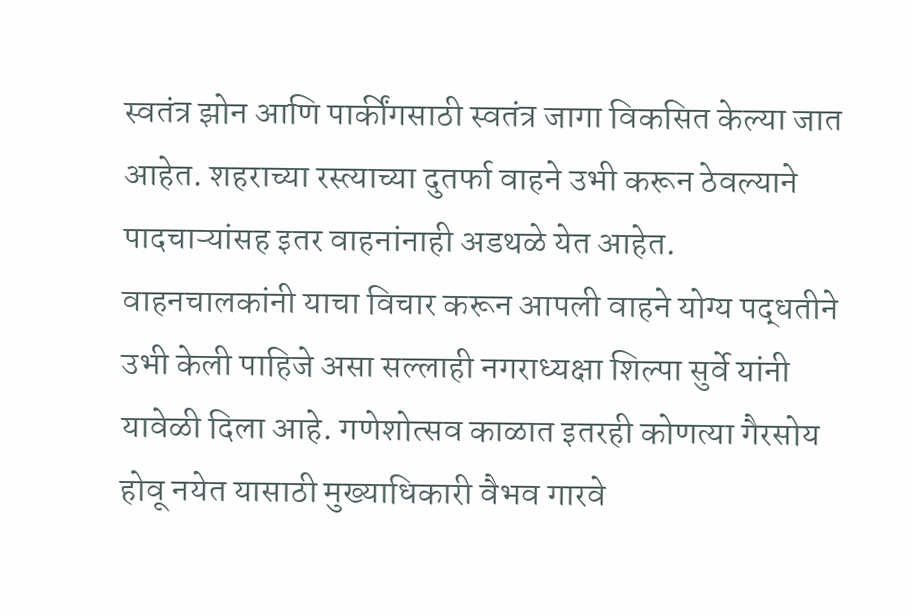स्वतंत्र झोन आणि पार्कींगसाठी स्वतंत्र जागा विकसित केल्या जात आहेत. शहराच्या रस्त्याच्या दुतर्फा वाहने उभी करून ठेवल्याने पादचाऱ्यांसह इतर वाहनांनाही अडथळे येत आहेत. वाहनचालकांनी याचा विचार करून आपली वाहने योग्य पद्धतीने उभी केली पाहिजे असा सल्लाही नगराध्यक्षा शिल्पा सुर्वे यांनी यावेळी दिला आहे. गणेशोत्सव काळात इतरही कोणत्या गैरसोय होवू नयेत यासाठी मुख्याधिकारी वैभव गारवे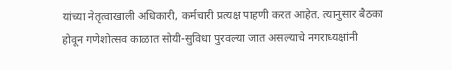यांच्या नेतृत्वाखाली अधिकारी, कर्मचारी प्रत्यक्ष पाहणी करत आहेत. त्यानुसार बैठका होवून गणेशोत्सव काळात सोयी-सुविधा पुरवल्या जात असल्याचे नगराध्यक्षांनी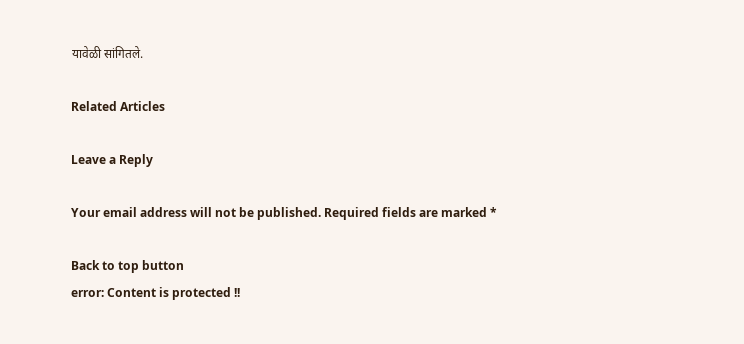यावेळी सांगितले.

Related Articles

Leave a Reply

Your email address will not be published. Required fields are marked *

Back to top button
error: Content is protected !!